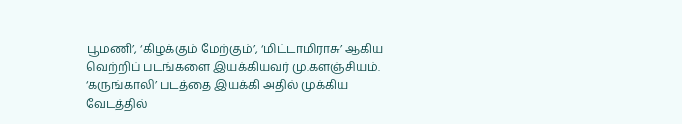பூமணி’, ‘கிழக்கும் மேற்கும்’, ‘மிட்டாமிராசு’ ஆகிய வெற்றிப் படங்களை இயக்கியவர் மு.களஞ்சியம். ‘கருங்காலி’ படத்தை இயக்கி அதில் முக்கிய வேடத்தில்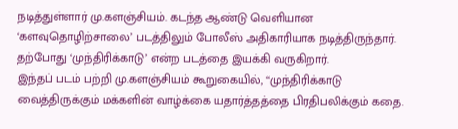நடித்துள்ளார் மு.களஞ்சியம். கடந்த ஆண்டு வெளியான ‘களவுதொழிற்சாலை’ படத்திலும் போலீஸ் அதிகாரியாக நடித்திருந்தார். தற்போது ‘முந்திரிக்காடு’ என்ற படத்தை இயக்கி வருகிறார்.
இந்தப் படம் பற்றி மு.களஞ்சியம் கூறுகையில், ‘‘முந்திரிக்காடு வைத்திருக்கும் மக்களின் வாழ்க்கை யதார்த்தத்தை பிரதிபலிக்கும் கதை.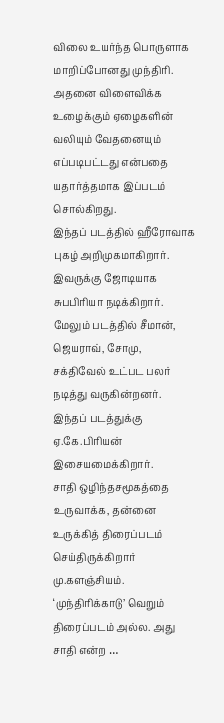விலை உயர்ந்த பொருளாக மாறிப்போனது முந்திரி. அதனை விளைவிக்க உழைக்கும் ஏழைகளின் வலியும் வேதனையும் எப்படிபட்டது என்பதை யதார்த்தமாக இப்படம் சொல்கிறது.
இந்தப் படத்தில் ஹீரோவாக புகழ் அறிமுகமாகிறார். இவருக்கு ஜோடியாக சுபபிரியா நடிக்கிறார். மேலும் படத்தில் சீமான், ஜெயராவ், சோமு, சக்திவேல் உட்பட பலர் நடித்து வருகின்றனர். இந்தப் படத்துக்கு ஏ.கே.பிரியன் இசையமைக்கிறார்.
சாதி ஒழிந்தசமூகத்தை உருவாக்க, தன்னை உருக்கித் திரைப்படம் செய்திருக்கிறார் மு.களஞ்சியம். ‘முந்திரிக்காடு’ வெறும் திரைப்படம் அல்ல. அது சாதி என்ற …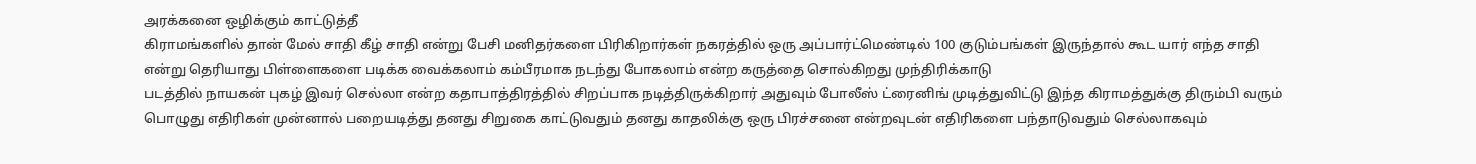அரக்கனை ஒழிக்கும் காட்டுத்தீ
கிராமங்களில் தான் மேல் சாதி கீழ் சாதி என்று பேசி மனிதர்களை பிரிகிறார்கள் நகரத்தில் ஒரு அப்பார்ட்மெண்டில் 100 குடும்பங்கள் இருந்தால் கூட யார் எந்த சாதி என்று தெரியாது பிள்ளைகளை படிக்க வைக்கலாம் கம்பீரமாக நடந்து போகலாம் என்ற கருத்தை சொல்கிறது முந்திரிக்காடு
படத்தில் நாயகன் புகழ் இவர் செல்லா என்ற கதாபாத்திரத்தில் சிறப்பாக நடித்திருக்கிறார் அதுவும் போலீஸ் ட்ரைனிங் முடித்துவிட்டு இந்த கிராமத்துக்கு திரும்பி வரும் பொழுது எதிரிகள் முன்னால் பறையடித்து தனது சிறுகை காட்டுவதும் தனது காதலிக்கு ஒரு பிரச்சனை என்றவுடன் எதிரிகளை பந்தாடுவதும் செல்லாகவும்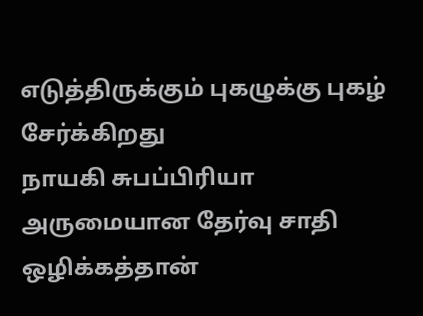எடுத்திருக்கும் புகழுக்கு புகழ் சேர்க்கிறது
நாயகி சுபப்பிரியா
அருமையான தேர்வு சாதி ஒழிக்கத்தான்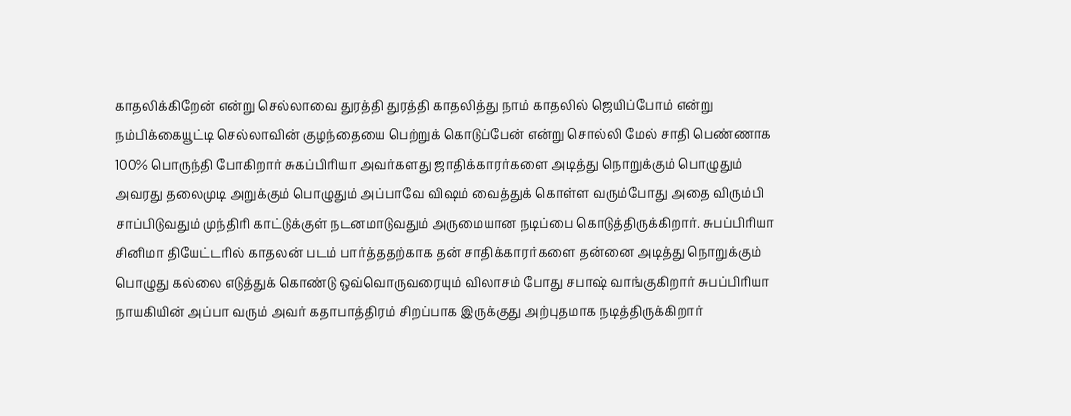காதலிக்கிறேன் என்று செல்லாவை துரத்தி துரத்தி காதலித்து நாம் காதலில் ஜெயிப்போம் என்று நம்பிக்கையூட்டி செல்லாவின் குழந்தையை பெற்றுக் கொடுப்பேன் என்று சொல்லி மேல் சாதி பெண்ணாக 100% பொருந்தி போகிறார் சுகப்பிரியா அவர்களது ஜாதிக்காரர்களை அடித்து நொறுக்கும் பொழுதும் அவரது தலைமுடி அறுக்கும் பொழுதும் அப்பாவே விஷம் வைத்துக் கொள்ள வரும்போது அதை விரும்பி சாப்பிடுவதும் முந்திரி காட்டுக்குள் நடனமாடுவதும் அருமையான நடிப்பை கொடுத்திருக்கிறார். சுபப்பிரியா
சினிமா தியேட்டரில் காதலன் படம் பார்த்ததற்காக தன் சாதிக்காரர்களை தன்னை அடித்து நொறுக்கும் பொழுது கல்லை எடுத்துக் கொண்டு ஒவ்வொருவரையும் விலாசம் போது சபாஷ் வாங்குகிறார் சுபப்பிரியா
நாயகியின் அப்பா வரும் அவர் கதாபாத்திரம் சிறப்பாக இருக்குது அற்புதமாக நடித்திருக்கிறார்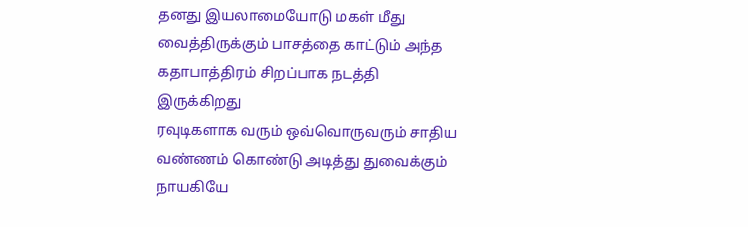தனது இயலாமையோடு மகள் மீது வைத்திருக்கும் பாசத்தை காட்டும் அந்த கதாபாத்திரம் சிறப்பாக நடத்தி இருக்கிறது
ரவுடிகளாக வரும் ஒவ்வொருவரும் சாதிய வண்ணம் கொண்டு அடித்து துவைக்கும் நாயகியே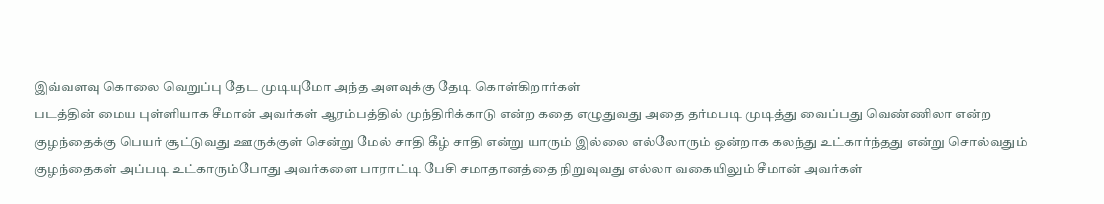இவ்வளவு கொலை வெறுப்பு தேட முடியுமோ அந்த அளவுக்கு தேடி கொள்கிறார்கள்
படத்தின் மைய புள்ளியாக சீமான் அவர்கள் ஆரம்பத்தில் முந்திரிக்காடு என்ற கதை எழுதுவது அதை தர்மபடி முடித்து வைப்பது வெண்ணிலா என்ற குழந்தைக்கு பெயர் சூட்டுவது ஊருக்குள் சென்று மேல் சாதி கீழ் சாதி என்று யாரும் இல்லை எல்லோரும் ஒன்றாக கலந்து உட்கார்ந்தது என்று சொல்வதும் குழந்தைகள் அப்படி உட்காரும்போது அவர்களை பாராட்டி பேசி சமாதானத்தை நிறுவுவது எல்லா வகையிலும் சீமான் அவர்கள்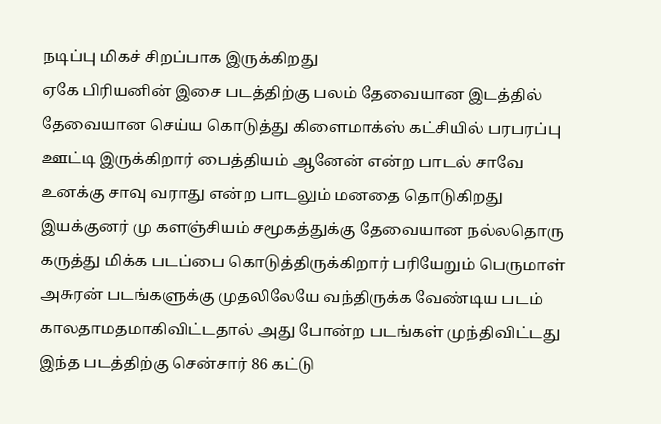நடிப்பு மிகச் சிறப்பாக இருக்கிறது
ஏகே பிரியனின் இசை படத்திற்கு பலம் தேவையான இடத்தில் தேவையான செய்ய கொடுத்து கிளைமாக்ஸ் கட்சியில் பரபரப்பு ஊட்டி இருக்கிறார் பைத்தியம் ஆனேன் என்ற பாடல் சாவே உனக்கு சாவு வராது என்ற பாடலும் மனதை தொடுகிறது
இயக்குனர் மு களஞ்சியம் சமூகத்துக்கு தேவையான நல்லதொரு கருத்து மிக்க படப்பை கொடுத்திருக்கிறார் பரியேறும் பெருமாள் அசுரன் படங்களுக்கு முதலிலேயே வந்திருக்க வேண்டிய படம் காலதாமதமாகிவிட்டதால் அது போன்ற படங்கள் முந்திவிட்டது இந்த படத்திற்கு சென்சார் 86 கட்டு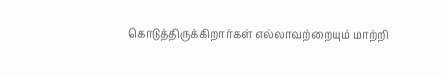கொடுத்திருக்கிறார்கள் எல்லாவற்றையும் மாற்றி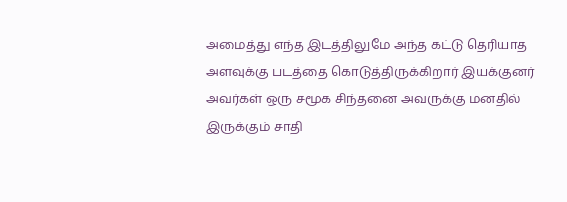அமைத்து எந்த இடத்திலுமே அந்த கட்டு தெரியாத அளவுக்கு படத்தை கொடுத்திருக்கிறார் இயக்குனர் அவர்கள் ஒரு சமூக சிந்தனை அவருக்கு மனதில் இருக்கும் சாதி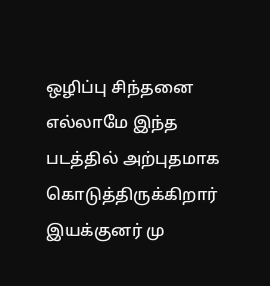ஒழிப்பு சிந்தனை எல்லாமே இந்த படத்தில் அற்புதமாக கொடுத்திருக்கிறார் இயக்குனர் மு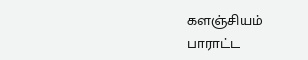களஞ்சியம் பாராட்ட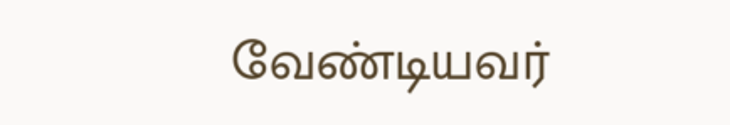வேண்டியவர்